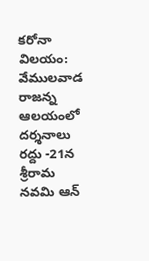కరోనా విలయం: వేములవాడ రాజన్న ఆలయంలో దర్శనాలు రద్దు -21న శ్రీరామ నవమి ఆన్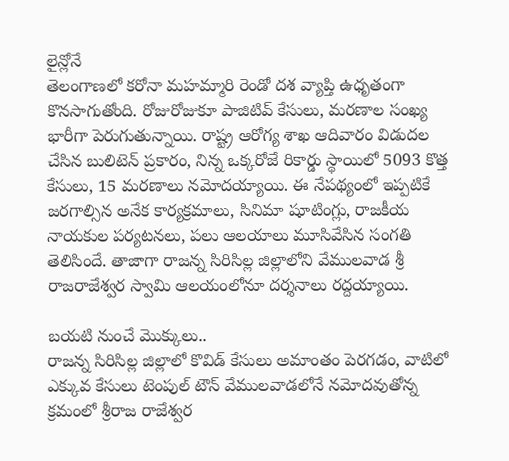లైన్లోనే
తెలంగాణలో కరోనా మహమ్మారి రెండో దశ వ్యాప్తి ఉధృతంగా కొనసాగుతోంది. రోజురోజుకూ పాజిటివ్ కేసులు, మరణాల సంఖ్య భారీగా పెరుగుతున్నాయి. రాష్ట్ర ఆరోగ్య శాఖ ఆదివారం విడుదల చేసిన బులిటెన్ ప్రకారం, నిన్న ఒక్కరోజే రికార్డు స్థాయిలో 5093 కొత్త కేసులు, 15 మరణాలు నమోదయ్యాయి. ఈ నేపథ్యంలో ఇప్పటికే జరగాల్సిన అనేక కార్యక్రమాలు, సినిమా షూటింగ్లు, రాజకీయ నాయకుల పర్యటనలు, పలు ఆలయాలు మూసివేసిన సంగతి తెలిసిందే. తాజాగా రాజన్న సిరిసిల్ల జిల్లాలోని వేములవాడ శ్రీ రాజరాజేశ్వర స్వామి ఆలయంలోనూ దర్శనాలు రద్దయ్యాయి.

బయటి నుంచే మొక్కులు..
రాజన్న సిరిసిల్ల జిల్లాలో కొవిడ్ కేసులు అమాంతం పెరగడం, వాటిలో ఎక్కువ కేసులు టెంపుల్ టౌన్ వేములవాడలోనే నమోదవుతోన్న క్రమంలో శ్రీరాజ రాజేశ్వర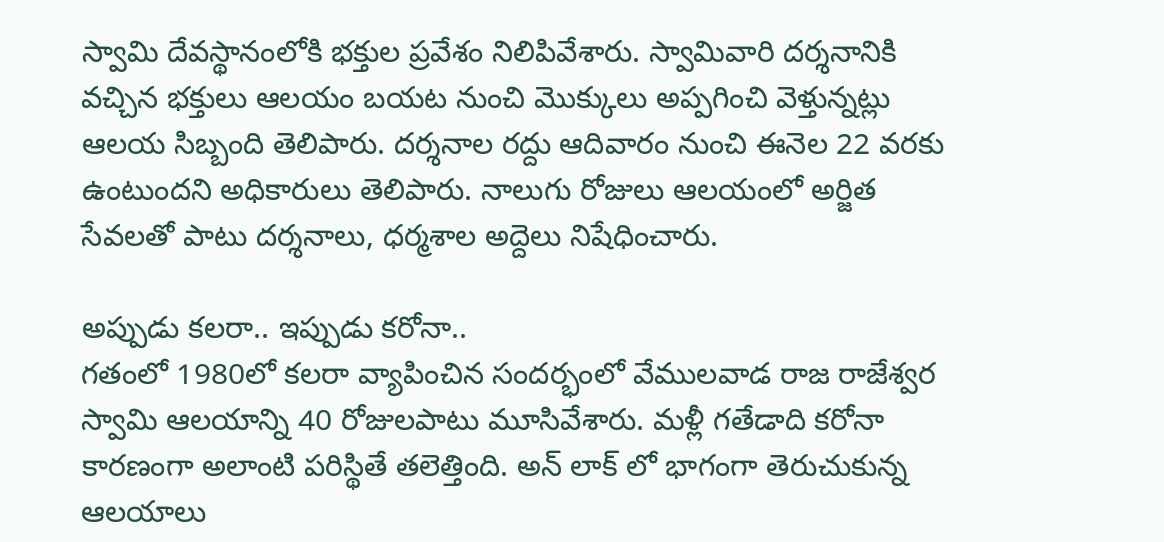స్వామి దేవస్థానంలోకి భక్తుల ప్రవేశం నిలిపివేశారు. స్వామివారి దర్శనానికి వచ్చిన భక్తులు ఆలయం బయట నుంచి మొక్కులు అప్పగించి వెళ్తున్నట్లు ఆలయ సిబ్బంది తెలిపారు. దర్శనాల రద్దు ఆదివారం నుంచి ఈనెల 22 వరకు ఉంటుందని అధికారులు తెలిపారు. నాలుగు రోజులు ఆలయంలో అర్జిత సేవలతో పాటు దర్శనాలు, ధర్మశాల అద్దెలు నిషేధించారు.

అప్పుడు కలరా.. ఇప్పుడు కరోనా..
గతంలో 1980లో కలరా వ్యాపించిన సందర్భంలో వేములవాడ రాజ రాజేశ్వర స్వామి ఆలయాన్ని 40 రోజులపాటు మూసివేశారు. మళ్లీ గతేడాది కరోనా కారణంగా అలాంటి పరిస్థితే తలెత్తింది. అన్ లాక్ లో భాగంగా తెరుచుకున్న ఆలయాలు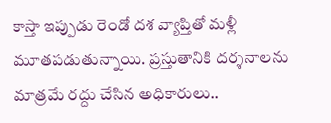కాస్తా ఇప్పుడు రెండో దశ వ్యాప్తితో మళ్లీ మూతపడుతున్నాయి. ప్రస్తుతానికి దర్శనాలను మాత్రమే రద్దు చేసిన అధికారులు..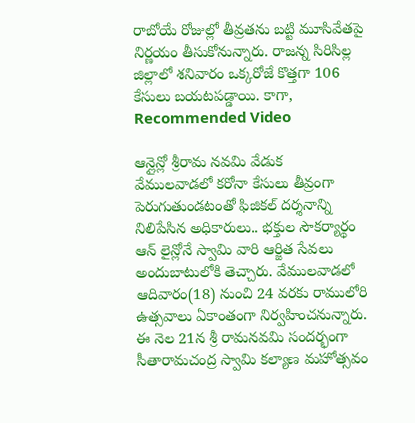రాబోయే రోజుల్లో తీవ్రతను బట్టి మూసివేతపై నిర్ణయం తీసుకోనున్నారు. రాజన్న సిరిసిల్ల జిల్లాలో శనివారం ఒక్కరోజే కొత్తగా 106 కేసులు బయటపడ్డాయి. కాగా,
Recommended Video

ఆన్లైన్లో శ్రీరామ నవమి వేడుక
వేములవాడలో కరోనా కేసులు తీవ్రంగా పెరుగుతుండటంతో ఫిజికల్ దర్శనాన్ని నిలిపేసిన అధికారులు.. భక్తుల సౌకర్యార్థం ఆన్ లైన్లోనే స్వామి వారి ఆర్జిత సేవలు అందుబాటులోకి తెచ్చారు. వేములవాడలో ఆదివారం(18) నుంచి 24 వరకు రాములోరి ఉత్సవాలు ఏకాంతంగా నిర్వహించనున్నారు. ఈ నెల 21న శ్రీ రామనవమి సందర్భంగా సీతారామచంద్ర స్వామి కల్యాణ మహోత్సవం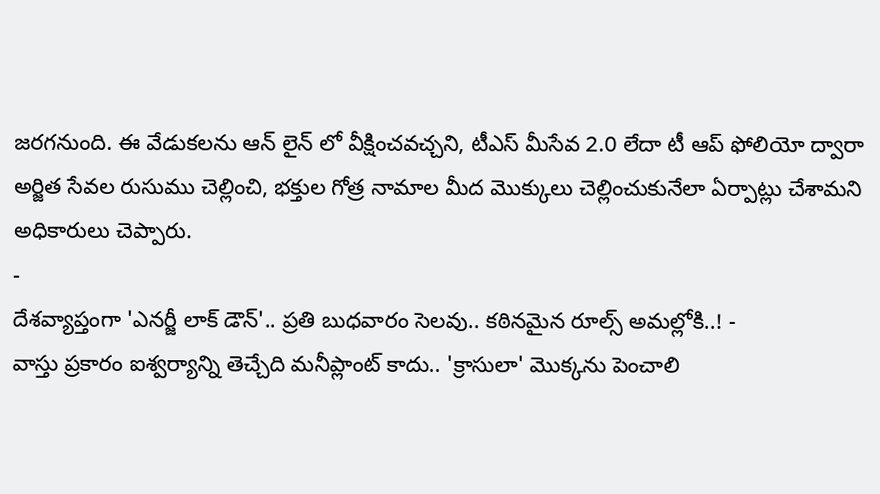జరగనుంది. ఈ వేడుకలను ఆన్ లైన్ లో వీక్షించవచ్చని, టీఎస్ మీసేవ 2.0 లేదా టీ ఆప్ ఫోలియో ద్వారా అర్జిత సేవల రుసుము చెల్లించి, భక్తుల గోత్ర నామాల మీద మొక్కులు చెల్లించుకునేలా ఏర్పాట్లు చేశామని అధికారులు చెప్పారు.
-
దేశవ్యాప్తంగా 'ఎనర్జీ లాక్ డౌన్'.. ప్రతి బుధవారం సెలవు.. కఠినమైన రూల్స్ అమల్లోకి..! -
వాస్తు ప్రకారం ఐశ్వర్యాన్ని తెచ్చేది మనీప్లాంట్ కాదు.. 'క్రాసులా' మొక్కను పెంచాలి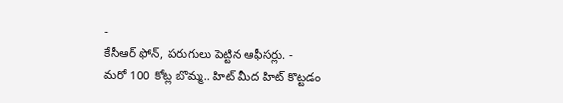-
కేసీఆర్ ఫోన్, పరుగులు పెట్టిన ఆఫీసర్లు. -
మరో 100 కోట్ల బొమ్మ.. హిట్ మీద హిట్ కొట్టడం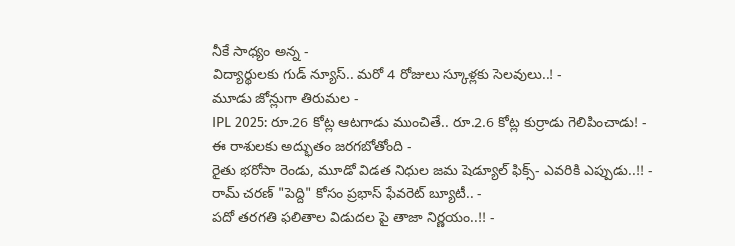నీకే సాధ్యం అన్న -
విద్యార్థులకు గుడ్ న్యూస్.. మరో 4 రోజులు స్కూళ్లకు సెలవులు..! -
మూడు జోన్లుగా తిరుమల -
IPL 2025: రూ.26 కోట్ల ఆటగాడు ముంచితే.. రూ.2.6 కోట్ల కుర్రాడు గెలిపించాడు! -
ఈ రాశులకు అద్భుతం జరగబోతోంది -
రైతు భరోసా రెండు, మూడో విడత నిధుల జమ షెడ్యూల్ ఫిక్స్- ఎవరికి ఎప్పుడు..!! -
రామ్ చరణ్ "పెద్ది" కోసం ప్రభాస్ ఫేవరెట్ బ్యూటీ.. -
పదో తరగతి ఫలితాల విడుదల పై తాజా నిర్ణయం..!! -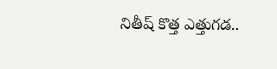నితీష్ కొత్త ఎత్తుగడ..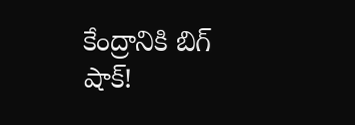కేంద్రానికి బిగ్ షాక్!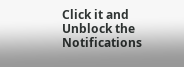Click it and Unblock the Notifications